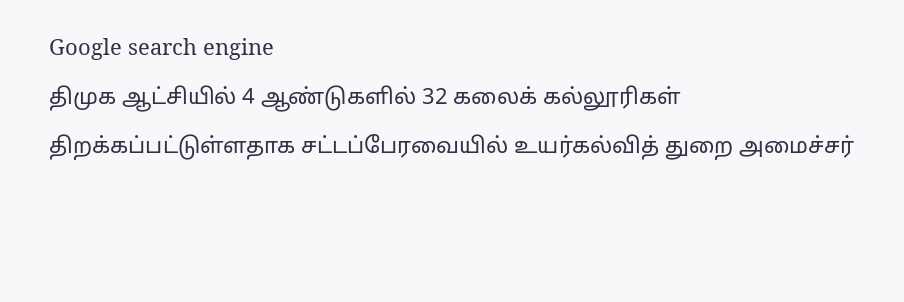Google search engine
திமுக ஆட்சியில் 4 ஆண்டுகளில் 32 கலைக் கல்லூரிகள் திறக்கப்பட்டுள்ளதாக சட்டப்பேரவையில் உயர்கல்வித் துறை அமைச்சர்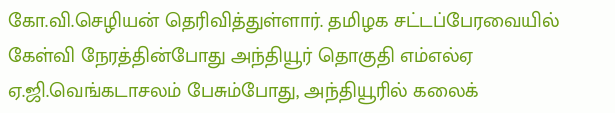கோ.வி.செழியன் தெரிவித்துள்ளார். தமிழக சட்டப்பேரவையில் கேள்வி நேரத்தின்போது அந்தியூர் தொகுதி எம்எல்ஏ ஏ.ஜி.வெங்கடாசலம் பேசும்போது, அந்தியூரில் கலைக்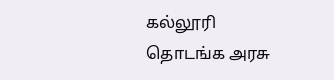கல்லூரி தொடங்க அரசு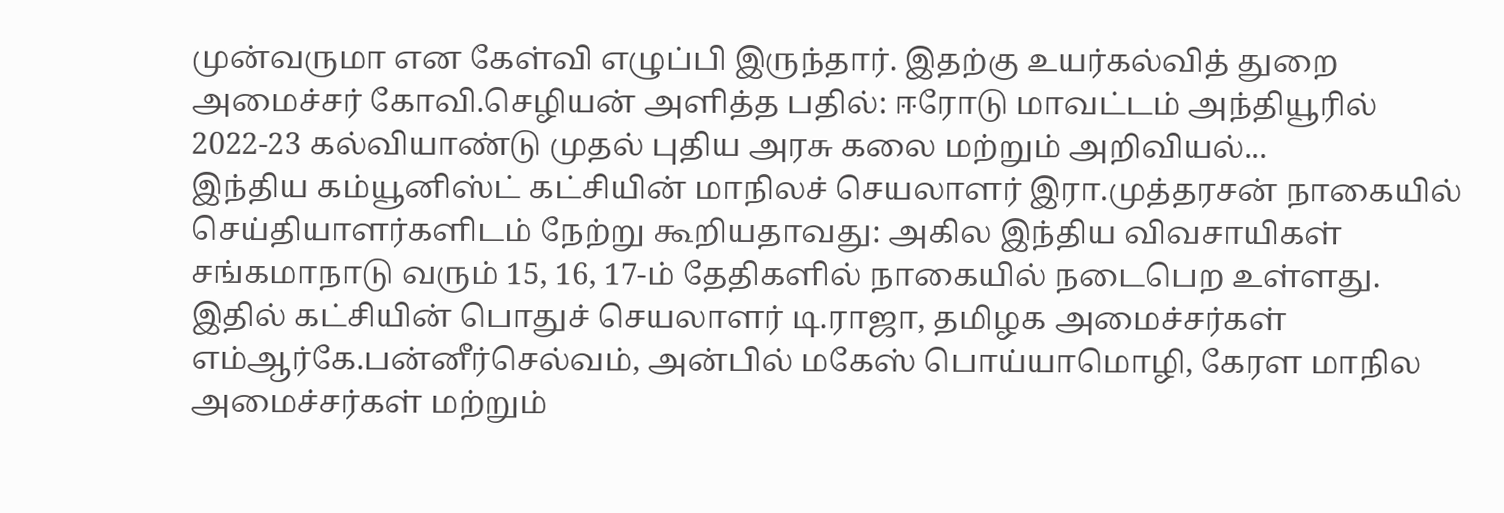முன்வருமா என கேள்வி எழுப்பி இருந்தார். இதற்கு உயர்கல்வித் துறை அமைச்சர் கோவி.செழியன் அளித்த பதில்: ஈரோடு மாவட்டம் அந்தியூரில் 2022-23 கல்வியாண்டு முதல் புதிய அரசு கலை மற்றும் அறிவியல்...
இந்திய கம்யூனிஸ்ட் கட்சியின் மாநிலச் செயலாளர் இரா.முத்தரசன் நாகையில் செய்தியாளர்களிடம் நேற்று கூறியதாவது: அகில இந்திய விவசாயிகள் சங்கமாநாடு வரும் 15, 16, 17-ம் தேதிகளில் நாகையில் நடைபெற உள்ளது. இதில் கட்சியின் பொதுச் செயலாளர் டி.ராஜா, தமிழக அமைச்சர்கள் எம்ஆர்கே.பன்னீர்செல்வம், அன்பில் மகேஸ் பொய்யாமொழி, கேரள மாநில அமைச்சர்கள் மற்றும்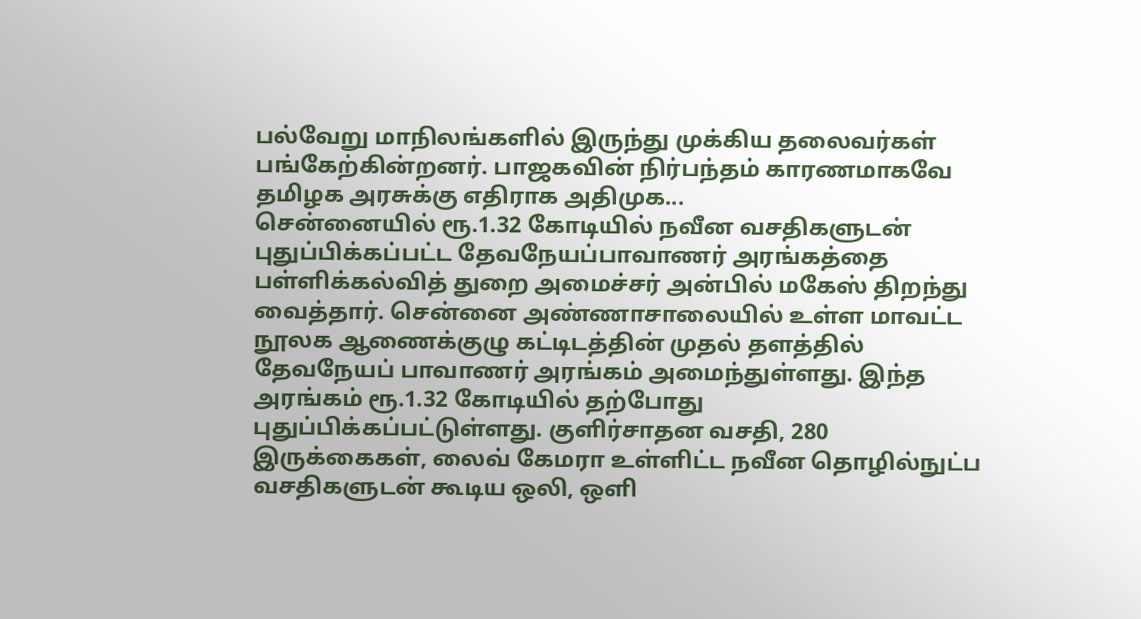பல்வேறு மாநிலங்களில் இருந்து முக்கிய தலைவர்கள் பங்கேற்கின்றனர். பாஜகவின் நிர்பந்தம் காரணமாகவே தமிழக அரசுக்கு எதிராக அதிமுக...
சென்னையில் ரூ.1.32 கோடியில் நவீன வசதிகளுடன் புதுப்பிக்கப்பட்ட தேவநேயப்பாவாணர் அரங்கத்தை பள்ளிக்கல்வித் துறை அமைச்சர் அன்பில் மகேஸ் திறந்து வைத்தார். சென்னை அண்ணாசாலையில் உள்ள மாவட்ட நூலக ஆணைக்குழு கட்டிடத்தின் முதல் தளத்தில் தேவநேயப் பாவாணர் அரங்கம் அமைந்துள்ளது. இந்த அரங்கம் ரூ.1.32 கோடியில் தற்போது புதுப்பிக்கப்பட்டுள்ளது. குளிர்சாதன வசதி, 280 இருக்கைகள், லைவ் கேமரா உள்ளிட்ட நவீன தொழில்நுட்ப வசதிகளுடன் கூடிய ஒலி, ஒளி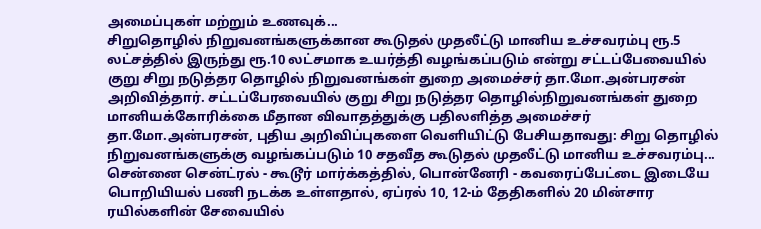அமைப்புகள் மற்றும் உணவுக்...
சிறுதொழில் நிறுவனங்களுக்கான கூடுதல் முதலீட்டு மானிய உச்சவரம்பு ரூ.5 லட்சத்தில் இருந்து ரூ.10 லட்சமாக உயர்த்தி வழங்கப்படும் என்று சட்டப்பேவையில் குறு சிறு நடுத்தர தொழில் நிறுவனங்கள் துறை அமைச்சர் தா.மோ.அன்பரசன் அறிவித்தார். சட்டப்பேரவையில் குறு சிறு நடுத்தர தொழில்நிறுவனங்கள் துறை மானியக்கோரிக்கை மீதான விவாதத்துக்கு பதிலளித்த அமைச்சர் தா.மோ.அன்பரசன், புதிய அறிவிப்புகளை வெளியிட்டு பேசியதாவது: சிறு தொழில் நிறுவனங்களுக்கு வழங்கப்படும் 10 சதவீத கூடுதல் முதலீட்டு மானிய உச்சவரம்பு...
சென்னை சென்ட்ரல் - கூடூர் மார்க்கத்தில், பொன்னேரி - கவரைப்பேட்டை இடையே பொறியியல் பணி நடக்க உள்ளதால், ஏப்ரல் 10, 12-ம் தேதிகளில் 20 மின்சார ரயில்களின் சேவையில்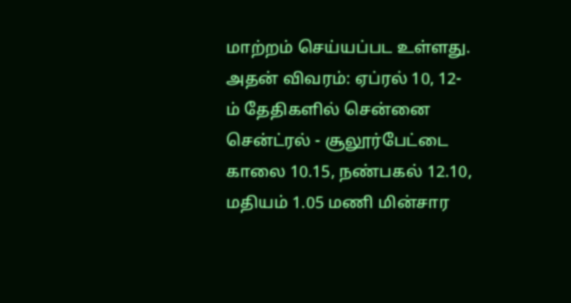மாற்றம் செய்யப்பட உள்ளது. அதன் விவரம்: ஏப்ரல் 10, 12-ம் தேதிகளில் சென்னை சென்ட்ரல் - சூலூர்பேட்டை காலை 10.15, நண்பகல் 12.10, மதியம் 1.05 மணி மின்சார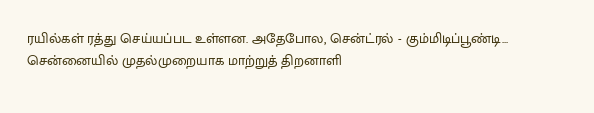ரயில்கள் ரத்து செய்யப்பட உள்ளன. அதேபோல, சென்ட்ரல் - கும்மிடிப்பூண்டி...
சென்னையில் முதல்முறையாக மாற்றுத் திறனாளி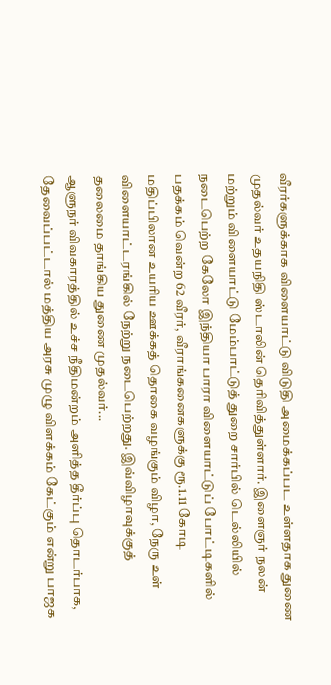வீரர்களுக்காக விளையாட்டு விடுதி அமைக்கப்பட உள்ளதாக துணை முதல்வர் உதயநிதி ஸ்டாலின் தெரிவித்துள்ளார். இளைஞர் நலன் மற்றும் விளையாட்டு மேம்பாட்டுத் துறை சார்பில் டெல்லியில் நடைபெற்ற கேலோ இந்தியா பாரா விளையாட்டுப் போட்டிகளில் பதக்கம் வென்ற 62 வீரர், வீராங்கனைகளுக்கு ரூ.1.11 கோடி மதிப்பிலான உயரிய ஊக்கத் தொகை வழங்கும் விழா, நேரு உள் விளையாட்டரங்கில் நேற்று நடைபெற்றது. இவ்விழாவுக்குத் தலைமை தாங்கிய துணை முதல்வர்...
ஆளுநர் விவகாரத்தில் உச்ச நீதிமன்றம் அளித்த தீர்ப்பு தொடர்பாக, தேவைப்பட்டால் மத்திய அரசு முழு விளக்கம் கேட்கும் என்று பாஜக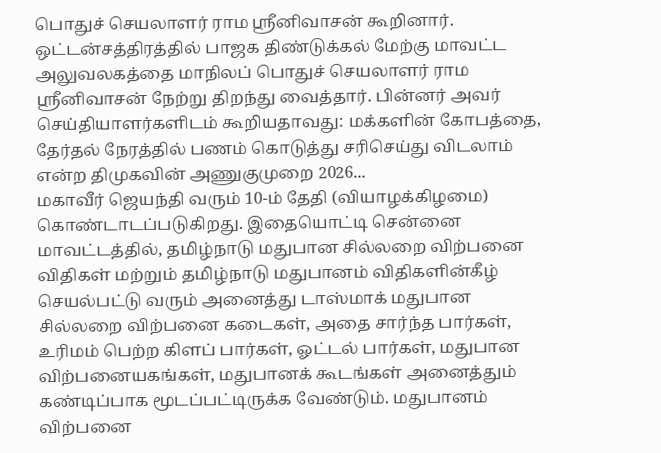பொதுச் செயலாளர் ராம ஸ்ரீனிவாசன் கூறினார். ஒட்டன்சத்திரத்தில் பாஜக திண்டுக்கல் மேற்கு மாவட்ட அலுவலகத்தை மாநிலப் பொதுச் செயலாளர் ராம ஸ்ரீனிவாசன் நேற்று திறந்து வைத்தார். பின்னர் அவர் செய்தியாளர்களிடம் கூறியதாவது: மக்களின் கோபத்தை, தேர்தல் நேரத்தில் பணம் கொடுத்து சரிசெய்து விடலாம் என்ற திமுகவின் அணுகுமுறை 2026...
மகாவீர் ஜெயந்தி வரும் 10-ம் தேதி (வியாழக்கிழமை) கொண்டாடப்படுகிறது. இதையொட்டி சென்னை மாவட்டத்தில், தமிழ்நாடு மதுபான சில்லறை விற்பனை விதிகள் மற்றும் தமிழ்நாடு மதுபானம் விதிகளின்கீழ் செயல்பட்டு வரும் அனைத்து டாஸ்மாக் மதுபான சில்லறை விற்பனை கடைகள், அதை சார்ந்த பார்கள், உரிமம் பெற்ற கிளப் பார்கள், ஓட்டல் பார்கள், மதுபான விற்பனையகங்கள், மதுபானக் கூடங்கள் அனைத்தும் கண்டிப்பாக மூடப்பட்டிருக்க வேண்டும். மதுபானம் விற்பனை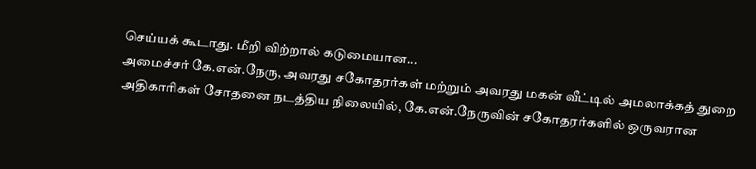செய்யக் கூடாது. மீறி விற்றால் கடுமையான...
அமைச்சர் கே.என்.நேரு, அவரது சகோதரர்கள் மற்றும் அவரது மகன் வீட்டில் அமலாக்கத் துறை அதிகாரிகள் சோதனை நடத்திய நிலையில், கே.என்.நேருவின் சகோதரர்களில் ஒருவரான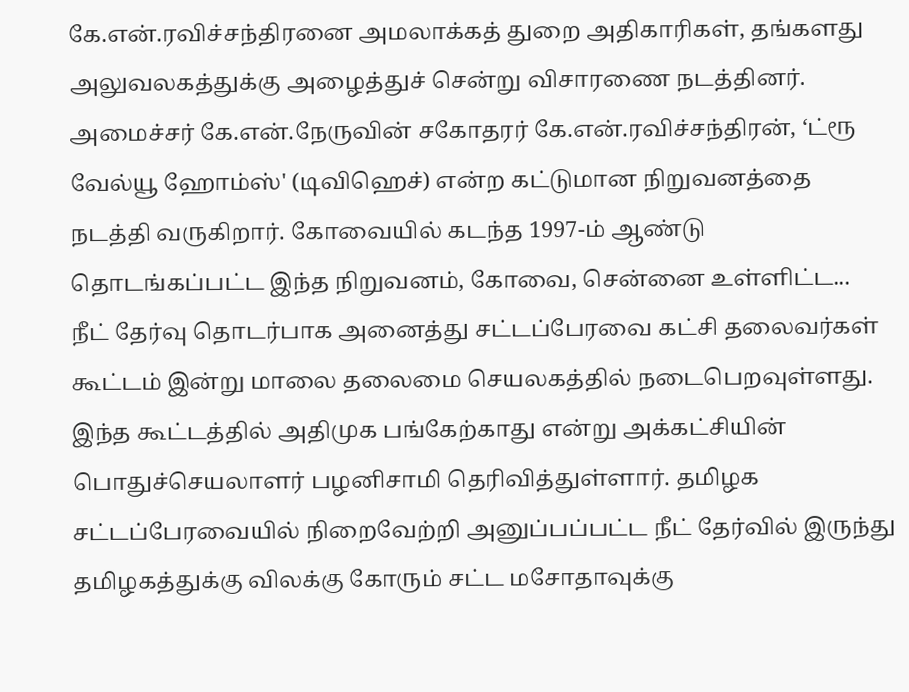கே.என்.ரவிச்சந்திரனை அமலாக்கத் துறை அதிகாரிகள், தங்களது அலுவலகத்துக்கு அழைத்துச் சென்று விசாரணை நடத்தினர். அமைச்சர் கே.என்.நேருவின் சகோதரர் கே.என்.ரவிச்சந்திரன், ‘ட்ரூ வேல்யூ ஹோம்ஸ்' (டிவிஹெச்) என்ற கட்டுமான நிறுவனத்தை நடத்தி வருகிறார். கோவையில் கடந்த 1997-ம் ஆண்டு தொடங்கப்பட்ட இந்த நிறுவனம், கோவை, சென்னை உள்ளிட்ட...
நீட் தேர்வு தொடர்பாக அனைத்து சட்டப்பேரவை கட்சி தலைவர்கள் கூட்டம் இன்று மாலை தலைமை செயலகத்தில் நடைபெறவுள்ளது. இந்த கூட்டத்தில் அதிமுக பங்கேற்காது என்று அக்கட்சியின் பொதுச்செயலாளர் பழனிசாமி தெரிவித்துள்ளார். தமிழக சட்டப்பேரவையில் நிறைவேற்றி அனுப்பப்பட்ட நீட் தேர்வில் இருந்து தமிழகத்துக்கு விலக்கு கோரும் சட்ட மசோதாவுக்கு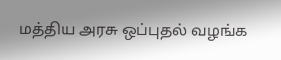மத்திய அரசு ஒப்புதல் வழங்க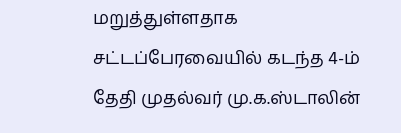மறுத்துள்ளதாக சட்டப்பேரவையில் கடந்த 4-ம் தேதி முதல்வர் மு.க.ஸ்டாலின்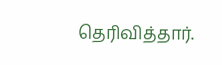தெரிவித்தார்.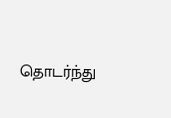தொடர்ந்து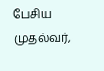பேசிய முதல்வர்,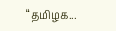“தமிழக...